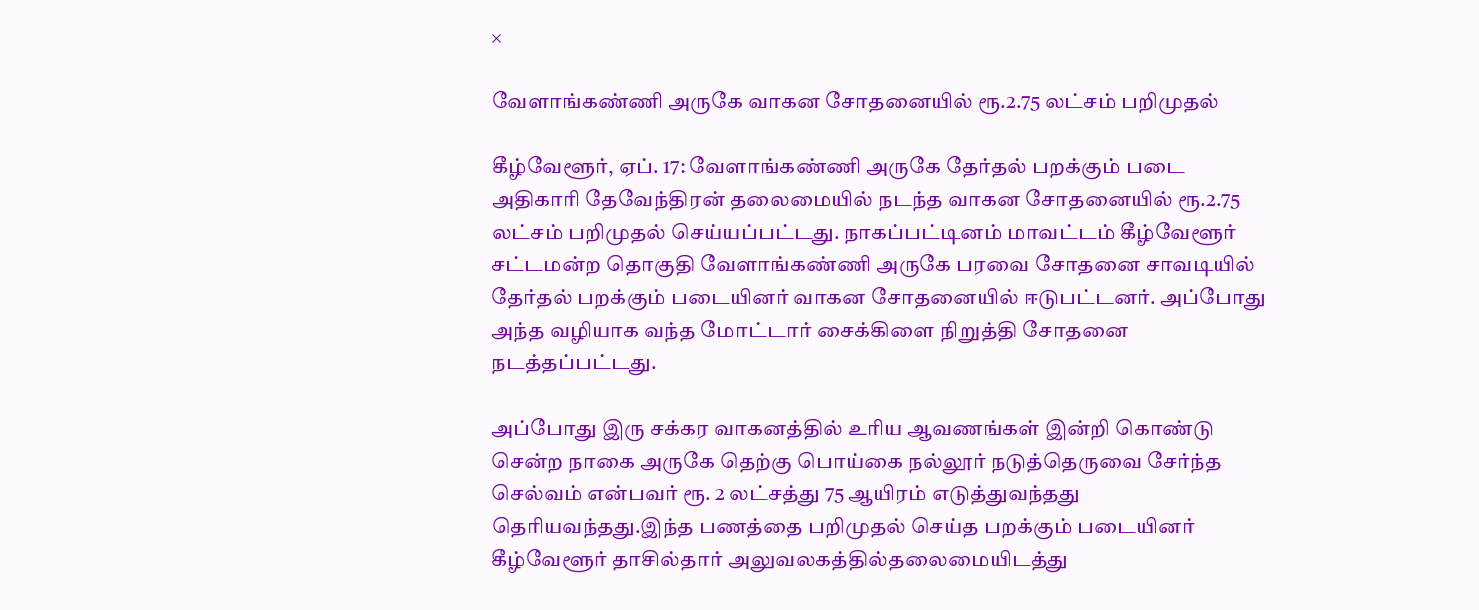×

வேளாங்கண்ணி அருகே வாகன சோதனையில் ரூ.2.75 லட்சம் பறிமுதல்

கீழ்வேளூர், ஏப். 17: வேளாங்கண்ணி அருகே தேர்தல் பறக்கும் படை அதிகாரி தேவேந்திரன் தலைமையில் நடந்த வாகன சோதனையில் ரூ.2.75 லட்சம் பறிமுதல் செய்யப்பட்டது. நாகப்பட்டினம் மாவட்டம் கீழ்வேளூர் சட்டமன்ற தொகுதி வேளாங்கண்ணி அருகே பரவை சோதனை சாவடியில் தேர்தல் பறக்கும் படையினர் வாகன சோதனையில் ஈடுபட்டனர். அப்போது அந்த வழியாக வந்த மோட்டார் சைக்கிளை நிறுத்தி சோதனை நடத்தப்பட்டது.

அப்போது இரு சக்கர வாகனத்தில் உரிய ஆவணங்கள் இன்றி கொண்டு சென்ற நாகை அருகே தெற்கு பொய்கை நல்லூர் நடுத்தெருவை சேர்ந்த செல்வம் என்பவர் ரூ. 2 லட்சத்து 75 ஆயிரம் எடுத்துவந்தது தெரியவந்தது.இந்த பணத்தை பறிமுதல் செய்த பறக்கும் படையினர் கீழ்வேளூர் தாசில்தார் அலுவலகத்தில்தலைமையிடத்து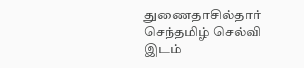துணைதாசில்தார் செந்தமிழ் செல்வி இடம்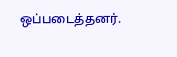ஒப்படைத்தனர்.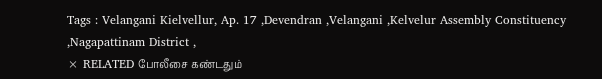Tags : Velangani Kielvellur, Ap. 17 ,Devendran ,Velangani ,Kelvelur Assembly Constituency ,Nagapattinam District ,
× RELATED போலீசை கண்டதும்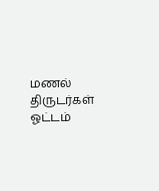மணல் திருடர்கள் ஓட்டம்